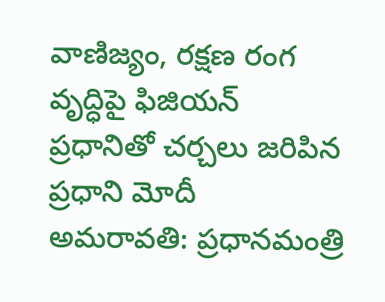వాణిజ్యం, రక్షణ రంగ వృద్ధిపై ఫిజియన్ ప్రధానితో చర్చలు జరిపిన ప్రధాని మోదీ
అమరావతి: ప్రధానమంత్రి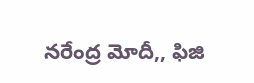నరేంద్ర మోదీ,, ఫిజి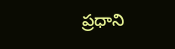ప్రధాని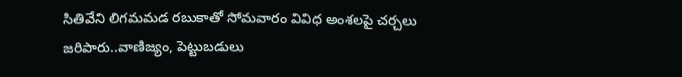సితివేని లిగమమడ రబుకాతో సోమవారం వివిధ అంశలపై చర్చలు జరిపారు..వాణిజ్యం, పెట్టుబడులు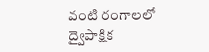వంటి రంగాలలో ద్వైపాక్షిక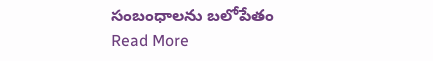సంబంధాలను బలోపేతం
Read More